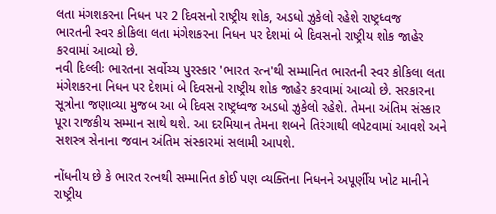લતા મંગશકરના નિધન પર 2 દિવસનો રાષ્ટ્રીય શોક, અડધો ઝુકેલો રહેશે રાષ્ટ્રધ્વજ
ભારતની સ્વર કોકિલા લતા મંગેશકરના નિધન પર દેશમાં બે દિવસનો રાષ્ટ્રીય શોક જાહેર કરવામાં આવ્યો છે.
નવી દિલ્લીઃ ભારતના સર્વોચ્ચ પુરસ્કાર 'ભારત રત્ન'થી સમ્માનિત ભારતની સ્વર કોકિલા લતા મંગેશકરના નિધન પર દેશમાં બે દિવસનો રાષ્ટ્રીય શોક જાહેર કરવામાં આવ્યો છે. સરકારના સૂત્રોના જણાવ્યા મુજબ આ બે દિવસ રાષ્ટ્રધ્વજ અડધો ઝુકેલો રહેશે. તેમના અંતિમ સંસ્કાર પૂરા રાજકીય સમ્માન સાથે થશે. આ દરમિયાન તેમના શબને તિરંગાથી લપેટવામાં આવશે અને સશસ્ત્ર સેનાના જવાન અંતિમ સંસ્કારમાં સલામી આપશે.

નોંધનીય છે કે ભારત રત્નથી સમ્માનિત કોઈ પણ વ્યક્તિના નિધનને અપૂર્ણીય ખોટ માનીને રાષ્ટ્રીય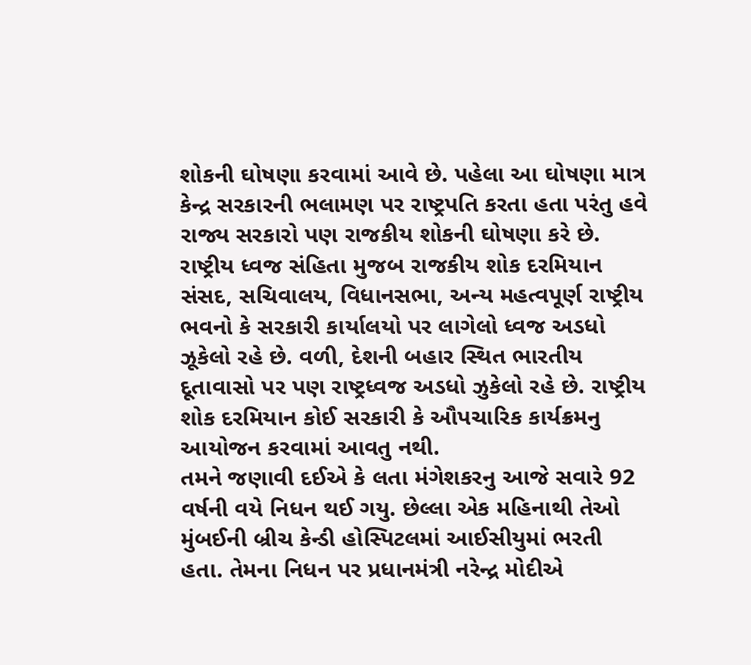શોકની ઘોષણા કરવામાં આવે છે. પહેલા આ ઘોષણા માત્ર કેન્દ્ર સરકારની ભલામણ પર રાષ્ટ્રપતિ કરતા હતા પરંતુ હવે રાજ્ય સરકારો પણ રાજકીય શોકની ઘોષણા કરે છે. રાષ્ટ્રીય ધ્વજ સંહિતા મુજબ રાજકીય શોક દરમિયાન સંસદ, સચિવાલય, વિધાનસભા, અન્ય મહત્વપૂર્ણ રાષ્ટ્રીય ભવનો કે સરકારી કાર્યાલયો પર લાગેલો ધ્વજ અડધો ઝૂકેલો રહે છે. વળી, દેશની બહાર સ્થિત ભારતીય દૂતાવાસો પર પણ રાષ્ટ્રધ્વજ અડધો ઝુકેલો રહે છે. રાષ્ટ્રીય શોક દરમિયાન કોઈ સરકારી કે ઔપચારિક કાર્યક્રમનુ આયોજન કરવામાં આવતુ નથી.
તમને જણાવી દઈએ કે લતા મંગેશકરનુ આજે સવારે 92 વર્ષની વયે નિધન થઈ ગયુ. છેલ્લા એક મહિનાથી તેઓ મુંબઈની બ્રીચ કેન્ડી હોસ્પિટલમાં આઈસીયુમાં ભરતી હતા. તેમના નિધન પર પ્રધાનમંત્રી નરેન્દ્ર મોદીએ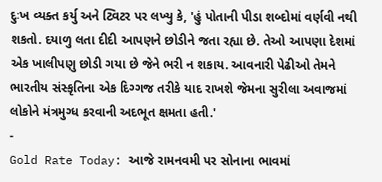દુઃખ વ્યક્ત કર્યુ અને ટ્વિટર પર લખ્યુ કે, 'હું પોતાની પીડા શબ્દોમાં વર્ણવી નથી શકતો. દયાળુ લતા દીદી આપણને છોડીને જતા રહ્યા છે. તેઓ આપણા દેશમાં એક ખાલીપણુ છોડી ગયા છે જેને ભરી ન શકાય. આવનારી પેઢીઓ તેમને ભારતીય સંસ્કૃતિના એક દિગ્ગજ તરીકે યાદ રાખશે જેમના સુરીલા અવાજમાં લોકોને મંત્રમુગ્ધ કરવાની અદભૂત ક્ષમતા હતી.'
-
Gold Rate Today: આજે રામનવમી પર સોનાના ભાવમાં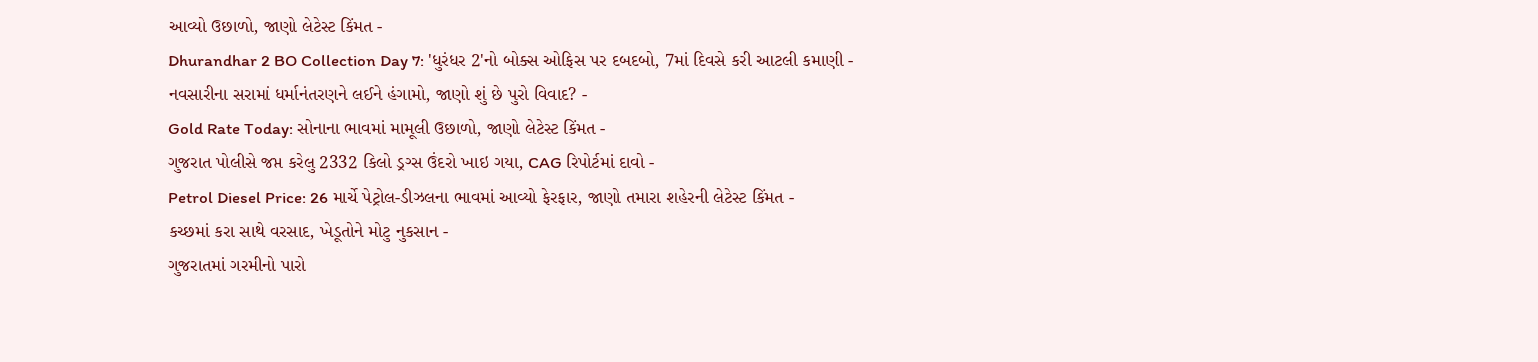આવ્યો ઉછાળો, જાણો લેટેસ્ટ કિંમત -
Dhurandhar 2 BO Collection Day 7: 'ધુરંધર 2'નો બોક્સ ઓફિસ પર દબદબો, 7માં દિવસે કરી આટલી કમાણી -
નવસારીના સરામાં ધર્માનંતરણને લઈને હંગામો, જાણો શું છે પુરો વિવાદ? -
Gold Rate Today: સોનાના ભાવમાં મામૂલી ઉછાળો, જાણો લેટેસ્ટ કિંમત -
ગુજરાત પોલીસે જપ્ત કરેલુ 2332 કિલો ડ્રગ્સ ઉંદરો ખાઇ ગયા, CAG રિપોર્ટમાં દાવો -
Petrol Diesel Price: 26 માર્ચે પેટ્રોલ-ડીઝલના ભાવમાં આવ્યો ફેરફાર, જાણો તમારા શહેરની લેટેસ્ટ કિંમત -
કચ્છમાં કરા સાથે વરસાદ, ખેડૂતોને મોટુ નુકસાન -
ગુજરાતમાં ગરમીનો પારો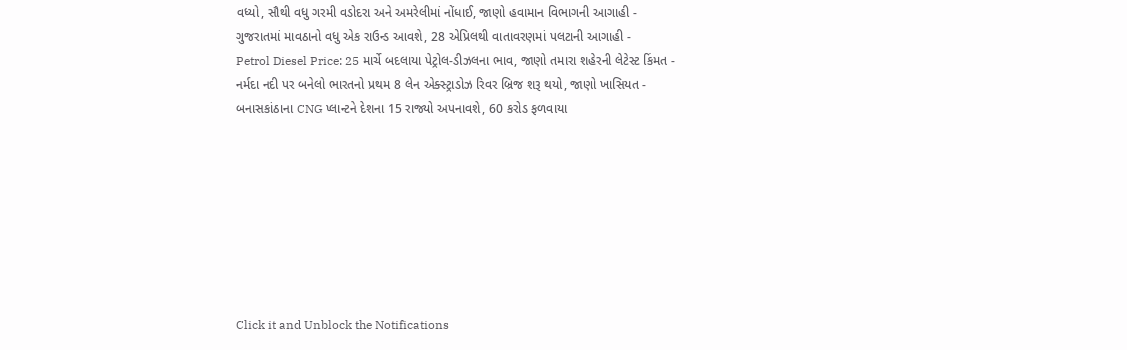વધ્યો, સૌથી વધુ ગરમી વડોદરા અને અમરેલીમાં નોંધાઈ, જાણો હવામાન વિભાગની આગાહી -
ગુજરાતમાં માવઠાનો વધુ એક રાઉન્ડ આવશે, 28 એપ્રિલથી વાતાવરણમાં પલટાની આગાહી -
Petrol Diesel Price: 25 માર્ચે બદલાયા પેટ્રોલ-ડીઝલના ભાવ, જાણો તમારા શહેરની લેટેસ્ટ કિંમત -
નર્મદા નદી પર બનેલો ભારતનો પ્રથમ 8 લેન એક્સ્ટ્રાડોઝ રિવર બ્રિજ શરૂ થયો, જાણો ખાસિયત -
બનાસકાંઠાના CNG પ્લાન્ટને દેશના 15 રાજ્યો અપનાવશે, 60 કરોડ ફળવાયા








Click it and Unblock the Notifications